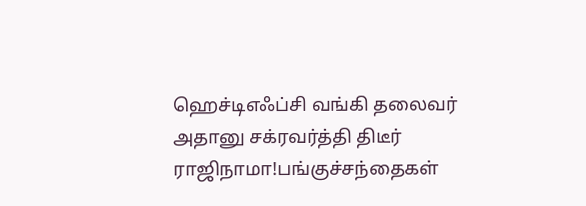ஹெச்டிஎஃப்சி வங்கி தலைவர் அதானு சக்ரவர்த்தி திடீர் ராஜிநாமா!பங்குச்சந்தைகள்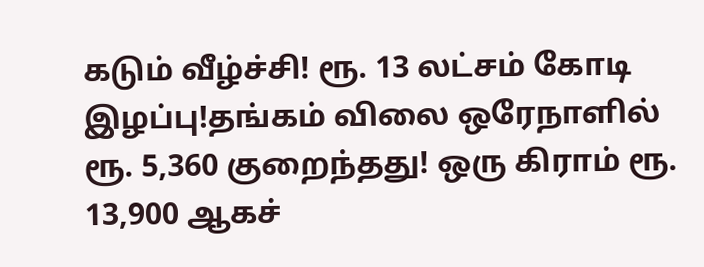கடும் வீழ்ச்சி! ரூ. 13 லட்சம் கோடி இழப்பு!தங்கம் விலை ஒரேநாளில் ரூ. 5,360 குறைந்தது! ஒரு கிராம் ரூ. 13,900 ஆகச்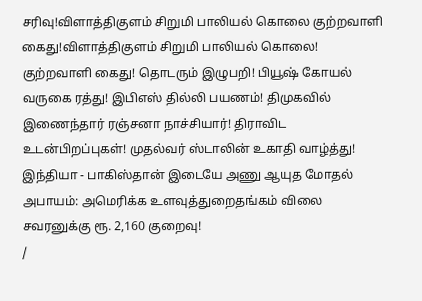சரிவு!விளாத்திகுளம் சிறுமி பாலியல் கொலை குற்றவாளி கைது!விளாத்திகுளம் சிறுமி பாலியல் கொலை! குற்றவாளி கைது! தொடரும் இழுபறி! பியூஷ் கோயல் வருகை ரத்து! இபிஎஸ் தில்லி பயணம்! திமுகவில் இணைந்தார் ரஞ்சனா நாச்சியார்! திராவிட உடன்பிறப்புகள்! முதல்வர் ஸ்டாலின் உகாதி வாழ்த்து! இந்தியா - பாகிஸ்தான் இடையே அணு ஆயுத மோதல் அபாயம்: அமெரிக்க உளவுத்துறைதங்கம் விலை சவரனுக்கு ரூ. 2,160 குறைவு!
/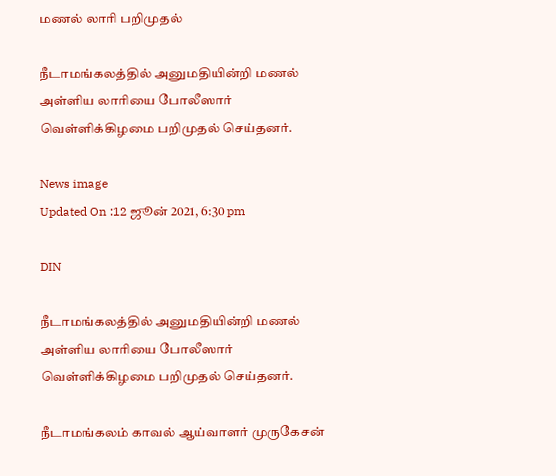மணல் லாரி பறிமுதல்

நீடாமங்கலத்தில் அனுமதியின்றி மணல் அள்ளிய லாரியை போலீஸார் வெள்ளிக்கிழமை பறிமுதல் செய்தனர்.

News image
Updated On :12 ஜூன் 2021, 6:30 pm

DIN

நீடாமங்கலத்தில் அனுமதியின்றி மணல் அள்ளிய லாரியை போலீஸார் வெள்ளிக்கிழமை பறிமுதல் செய்தனர்.

நீடாமங்கலம் காவல் ஆய்வாளர் முருகேசன்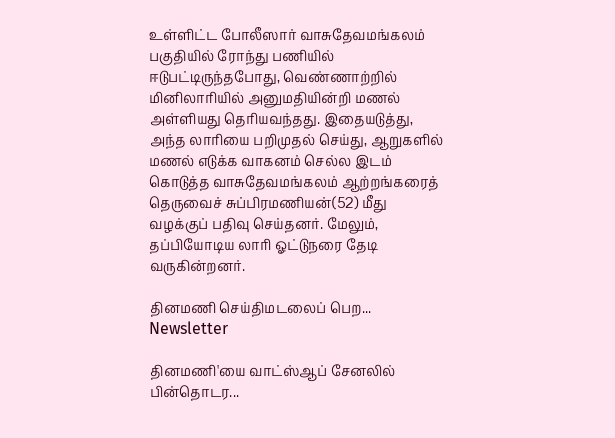உள்ளிட்ட போலீஸார் வாசுதேவமங்கலம் பகுதியில் ரோந்து பணியில் ஈடுபட்டிருந்தபோது, வெண்ணாற்றில் மினிலாரியில் அனுமதியின்றி மணல் அள்ளியது தெரியவந்தது. இதையடுத்து, அந்த லாரியை பறிமுதல் செய்து, ஆறுகளில் மணல் எடுக்க வாகனம் செல்ல இடம் கொடுத்த வாசுதேவமங்கலம் ஆற்றங்கரைத் தெருவைச் சுப்பிரமணியன்(52) மீது வழக்குப் பதிவு செய்தனர். மேலும், தப்பியோடிய லாரி ஓட்டுநரை தேடி வருகின்றனர்.

தினமணி செய்திமடலைப் பெற... Newsletter

தினமணி'யை வாட்ஸ்ஆப் சேனலில் பின்தொடர...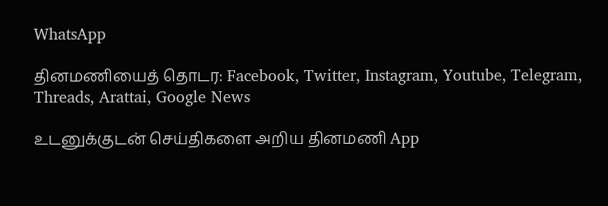WhatsApp

தினமணியைத் தொடர: Facebook, Twitter, Instagram, Youtube, Telegram, Threads, Arattai, Google News

உடனுக்குடன் செய்திகளை அறிய தினமணி App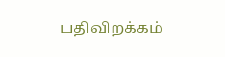பதிவிறக்கம்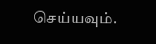செய்யவும்.